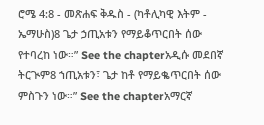ሮሜ 4:8 - መጽሐፍ ቅዱስ - (ካቶሊካዊ እትም - ኤማሁስ)8 ጌታ ኃጢአቱን የማይቆጥርበት ሰው የተባረከ ነው።” See the chapterአዲሱ መደበኛ ትርጒም8 ኀጢአቱን፣ ጌታ ከቶ የማይቈጥርበት ሰው ምስጉን ነው።” See the chapterአማርኛ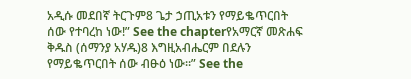አዲሱ መደበኛ ትርጉም8 ጌታ ኃጢአቱን የማይቈጥርበት ሰው የተባረከ ነው!” See the chapterየአማርኛ መጽሐፍ ቅዱስ (ሰማንያ አሃዱ)8 እግዚአብሔርም በደሉን የማይቈጥርበት ሰው ብፁዕ ነው።” See the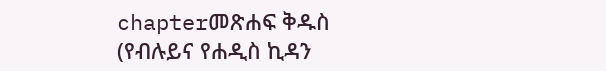chapterመጽሐፍ ቅዱስ (የብሉይና የሐዲስ ኪዳን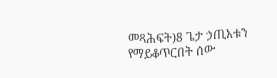መጻሕፍት)8 ጌታ ኃጢአቱን የማይቆጥርበት ሰው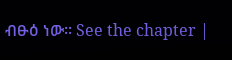ብፁዕ ነው። See the chapter |